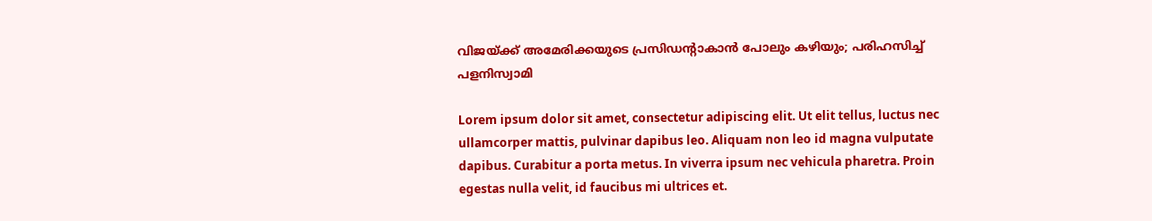വിജയ്ക്ക് അമേരിക്കയുടെ പ്രസിഡന്റാകാന്‍ പോലും കഴിയും; പരിഹസിച്ച് പളനിസ്വാമി

Lorem ipsum dolor sit amet, consectetur adipiscing elit. Ut elit tellus, luctus nec ullamcorper mattis, pulvinar dapibus leo. Aliquam non leo id magna vulputate dapibus. Curabitur a porta metus. In viverra ipsum nec vehicula pharetra. Proin egestas nulla velit, id faucibus mi ultrices et.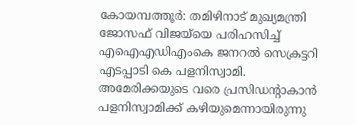കോയമ്പത്തൂര്‍: തമിഴിനാട് മുഖ്യമന്ത്രി ജോസഫ് വിജയ്‌യെ പരിഹസിച്ച് എഐഎഡിഎംകെ ജനറല്‍ സെക്രട്ടറി എടപ്പാടി കെ പളനിസ്വാമി. അമേരിക്കയുടെ വരെ പ്രസിഡന്റാകാന്‍ പളനിസ്വാമിക്ക് കഴിയുമെന്നായിരുന്നു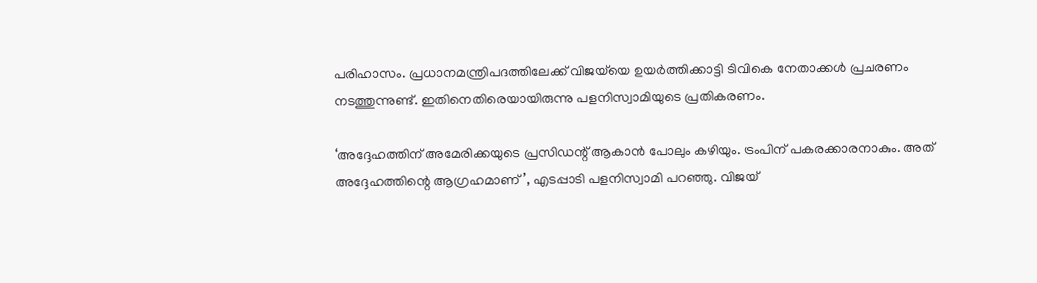പരിഹാസം. പ്രധാനമന്ത്രിപദത്തിലേക്ക് വിജയ്‌യെ ഉയര്‍ത്തിക്കാട്ടി ടിവികെ നേതാക്കള്‍ പ്രചരണം നടത്തുന്നുണ്ട്. ഇതിനെതിരെയായിരുന്നു പളനിസ്വാമിയുടെ പ്രതികരണം.

‘അദ്ദേഹത്തിന് അമേരിക്കയുടെ പ്രസിഡന്റ് ആകാന്‍ പോലും കഴിയും. ട്രംപിന് പകരക്കാരനാകും. അത് അദ്ദേഹത്തിന്റെ ആഗ്രഹമാണ്’, എടപ്പാടി പളനിസ്വാമി പറഞ്ഞു. വിജയ്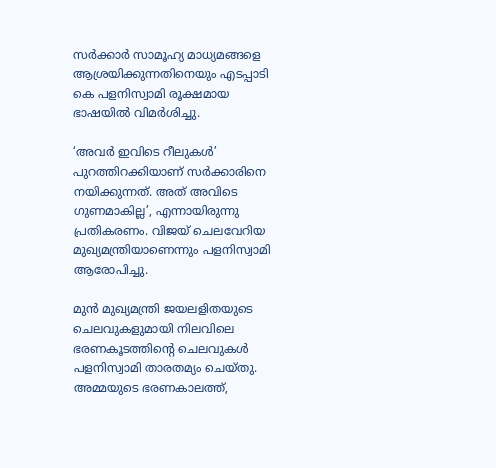സര്‍ക്കാര്‍ സാമൂഹ്യ മാധ്യമങ്ങളെ ആശ്രയിക്കുന്നതിനെയും എടപ്പാടി കെ പളനിസ്വാമി രൂക്ഷമായ ഭാഷയില്‍ വിമര്‍ശിച്ചു.

‘അവര്‍ ഇവിടെ റീലുകള്‍’ പുറത്തിറക്കിയാണ് സര്‍ക്കാരിനെ നയിക്കുന്നത്. അത് അവിടെ ഗുണമാകില്ല’, എന്നായിരുന്നു പ്രതികരണം. വിജയ് ചെലവേറിയ മുഖ്യമന്ത്രിയാണെന്നും പളനിസ്വാമി ആരോപിച്ചു.

മുന്‍ മുഖ്യമന്ത്രി ജയലളിതയുടെ ചെലവുകളുമായി നിലവിലെ ഭരണകൂടത്തിന്റെ ചെലവുകള്‍ പളനിസ്വാമി താരതമ്യം ചെയ്തു. അമ്മയുടെ ഭരണകാലത്ത്,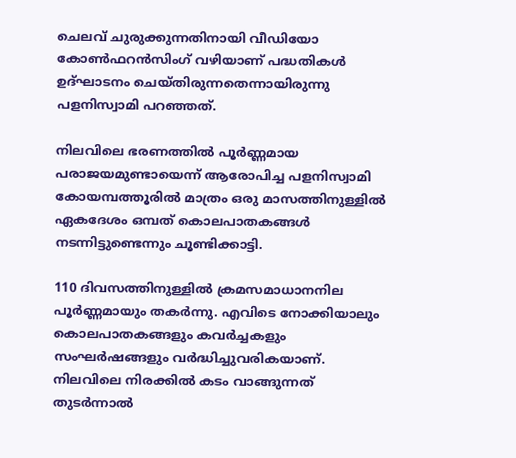ചെലവ് ചുരുക്കുന്നതിനായി വീഡിയോ കോണ്‍ഫറന്‍സിംഗ് വഴിയാണ് പദ്ധതികള്‍ ഉദ്ഘാടനം ചെയ്തിരുന്നതെന്നായിരുന്നു പളനിസ്വാമി പറഞ്ഞത്.

നിലവിലെ ഭരണത്തില്‍ പൂര്‍ണ്ണമായ പരാജയമുണ്ടായെന്ന് ആരോപിച്ച പളനിസ്വാമി കോയമ്പത്തൂരില്‍ മാത്രം ഒരു മാസത്തിനുള്ളില്‍ ഏകദേശം ഒമ്പത് കൊലപാതകങ്ങള്‍ നടന്നിട്ടുണ്ടെന്നും ചൂണ്ടിക്കാട്ടി.

110 ദിവസത്തിനുള്ളില്‍ ക്രമസമാധാനനില പൂര്‍ണ്ണമായും തകര്‍ന്നു. എവിടെ നോക്കിയാലും കൊലപാതകങ്ങളും കവര്‍ച്ചകളും സംഘര്‍ഷങ്ങളും വര്‍ദ്ധിച്ചുവരികയാണ്. നിലവിലെ നിരക്കില്‍ കടം വാങ്ങുന്നത് തുടര്‍ന്നാല്‍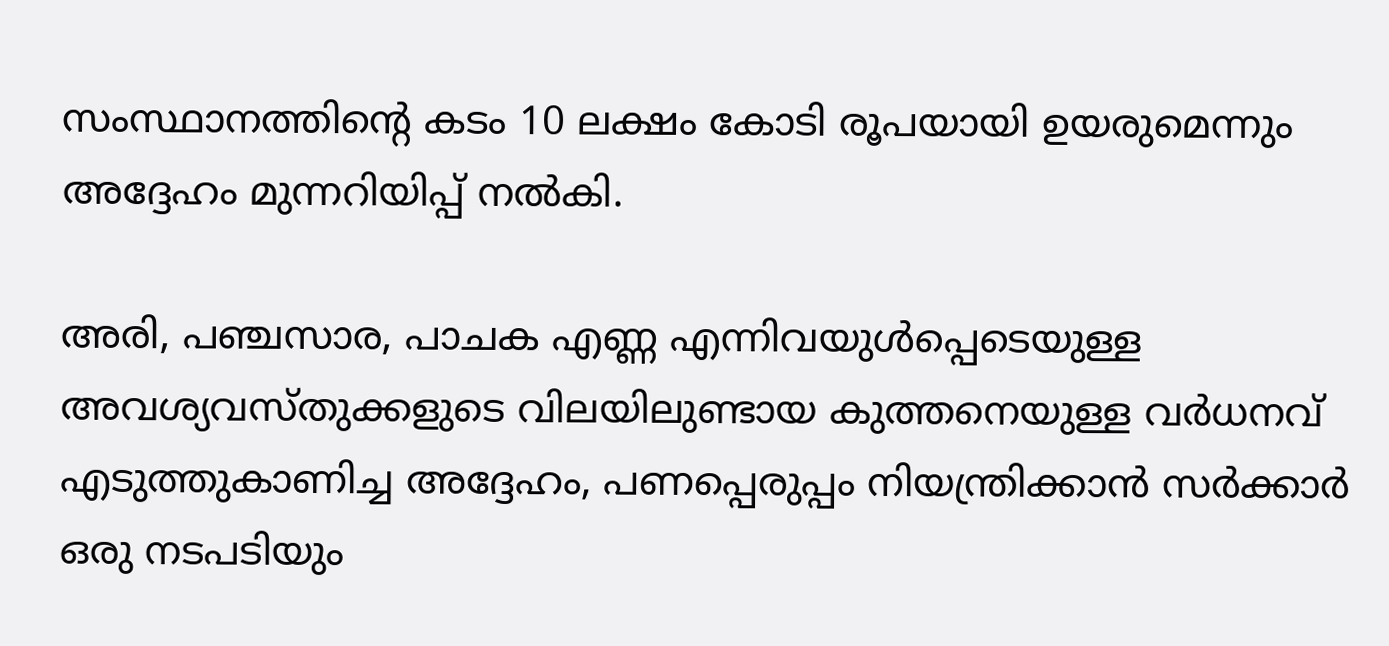സംസ്ഥാനത്തിന്റെ കടം 10 ലക്ഷം കോടി രൂപയായി ഉയരുമെന്നും അദ്ദേഹം മുന്നറിയിപ്പ് നല്‍കി.

അരി, പഞ്ചസാര, പാചക എണ്ണ എന്നിവയുള്‍പ്പെടെയുള്ള അവശ്യവസ്തുക്കളുടെ വിലയിലുണ്ടായ കുത്തനെയുള്ള വര്‍ധനവ് എടുത്തുകാണിച്ച അദ്ദേഹം, പണപ്പെരുപ്പം നിയന്ത്രിക്കാന്‍ സര്‍ക്കാര്‍ ഒരു നടപടിയും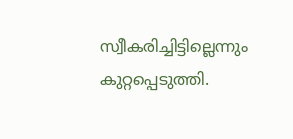സ്വീകരിച്ചിട്ടില്ലെന്നും കുറ്റപ്പെടുത്തി.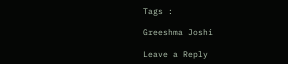Tags :

Greeshma Joshi

Leave a Reply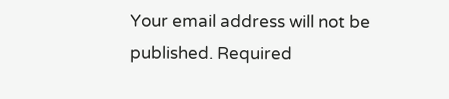Your email address will not be published. Required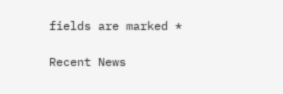fields are marked *

Recent News